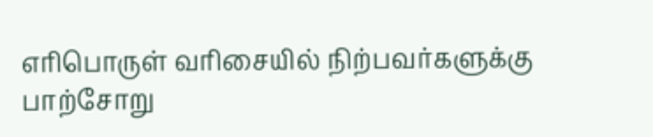எரிபொருள் வரிசையில் நிற்பவர்களுக்கு பாற்சோறு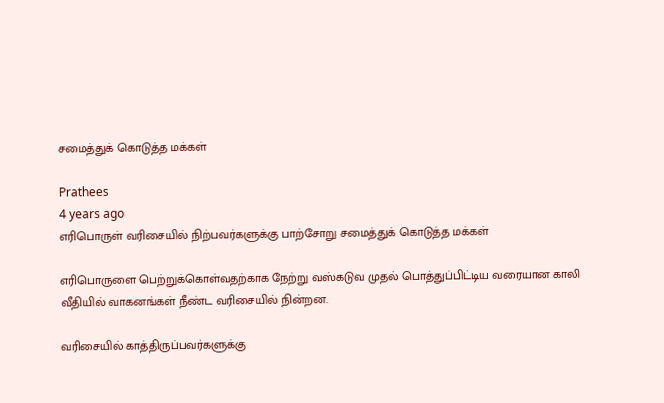சமைத்துக் கொடுத்த மக்கள்

Prathees
4 years ago
எரிபொருள் வரிசையில் நிற்பவர்களுக்கு பாற்சோறு சமைத்துக் கொடுத்த மக்கள்

எரிபொருளை பெற்றுக்கொள்வதற்காக நேற்று வஸ்கடுவ முதல் பொத்துப்பிட்டிய வரையான காலி வீதியில் வாகனங்கள் நீண்ட வரிசையில் நின்றன.

வரிசையில் காத்திருப்பவர்களுக்கு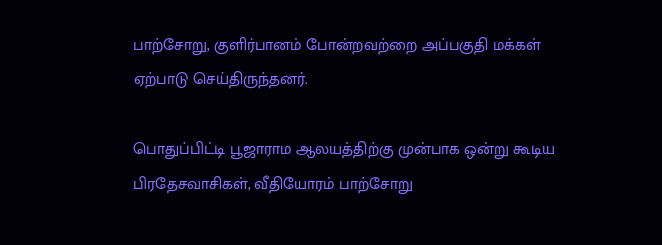பாற்சோறு, குளிர்பானம் போன்றவற்றை அப்பகுதி மக்கள் ஏற்பாடு செய்திருந்தனர்.

பொதுப்பிட்டி பூஜாராம ஆலயத்திற்கு முன்பாக ஒன்று கூடிய பிரதேசவாசிகள், வீதியோரம் பாற்சோறு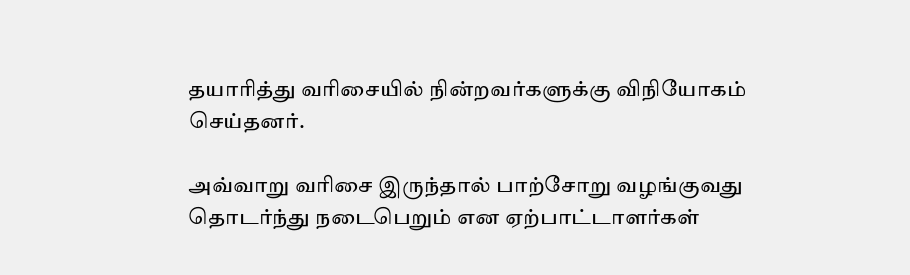தயாரித்து வரிசையில் நின்றவர்களுக்கு விநியோகம் செய்தனர்.

அவ்வாறு வரிசை இருந்தால் பாற்சோறு வழங்குவது தொடர்ந்து நடைபெறும் என ஏற்பாட்டாளர்கள்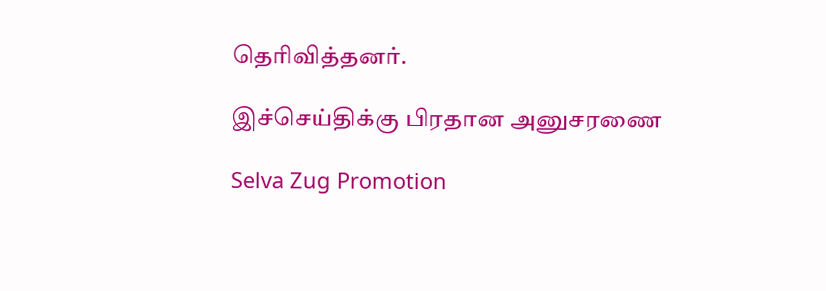தெரிவித்தனர்.

இச்செய்திக்கு பிரதான அனுசரணை

Selva Zug Promotion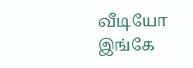வீடியோ இங்கே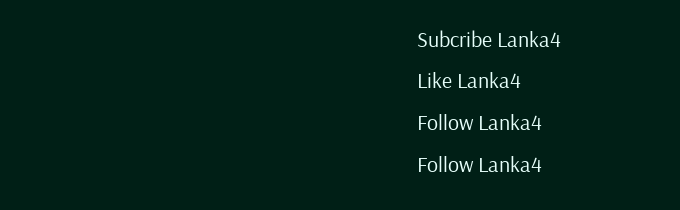Subcribe Lanka4
Like Lanka4
Follow Lanka4
Follow Lanka4